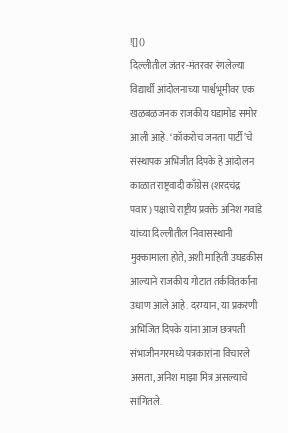![]()
दिल्लीतील जंतर-मंतरवर रंगलेल्या विद्यार्थी आंदोलनाच्या पार्श्वभूमीवर एक खळबळजनक राजकीय घडामोड समोर आली आहे. ‘कॉकरोच जनता पार्टी’चे संस्थापक अभिजीत दिपके हे आंदोलन काळात राष्ट्रवादी काँग्रेस (शरदचंद्र पवार) पक्षाचे राष्ट्रीय प्रवक्ते अनिश गवांडे यांच्या दिल्लीतील निवासस्थानी मुक्कामाला होते, अशी माहिती उघडकीस आल्याने राजकीय गोटात तर्कवितर्कांना उधाण आले आहे. दरम्यान, या प्रकरणी अभिजित दिपके यांना आज छत्रपती संभाजीनगरमध्ये पत्रकारांना विचारले असता, अनिश माझा मित्र असल्याचे सांगितले.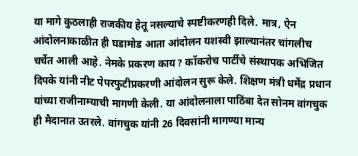या मागे कुठलाही राजकीय हेतू नसल्याचे स्पष्टीकरणही दिले. मात्र, ऐन आंदोलनाकाळीत ही घडामोड आता आंदोलन यशस्वी झाल्यानंतर चांगलीच चर्चेत आली आहे. नेमके प्रकरण काय? कॉकरोच पार्टीचे संस्थापक अभिजित दिपके यांनी नीट पेपरफुटीप्रकरणी आंदोलन सुरू केले. शिक्षण मंत्री धर्मेंद्र प्रधान यांच्या राजीनाम्याची मागणी केली. या आंदोलनाला पाठिंबा देत सोनम वांगचुक ही मैदानात उतरले. वांगचुक यांनी 26 दिवसांनी मागण्या मान्य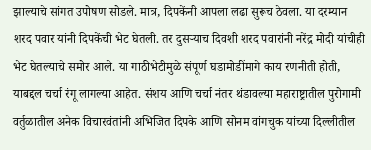झाल्याचे सांगत उपोषण सोडले. मात्र, दिपकेंनी आपला लढा सुरूच ठेवला. या दरम्यान शरद पवार यांनी दिपकेंची भेट घेतली. तर दुसऱ्याच दिवशी शरद पवारांनी नरेंद्र मोदी यांचीही भेट घेतल्याचे समोर आले. या गाठीभेटीमुळे संपूर्ण घडामोडींमागे काय रणनीती होती, याबद्दल चर्चा रंगू लागल्या आहेत. संशय आणि चर्चा नंतर थंडावल्या महाराष्ट्रातील पुरोगामी वर्तुळातील अनेक विचारवंतांनी अभिजित दिपके आणि सोनम वांगचुक यांच्या दिल्लीतील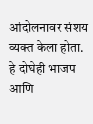आंदोलनावर संशय व्यक्त केला होता. हे दोघेही भाजप आणि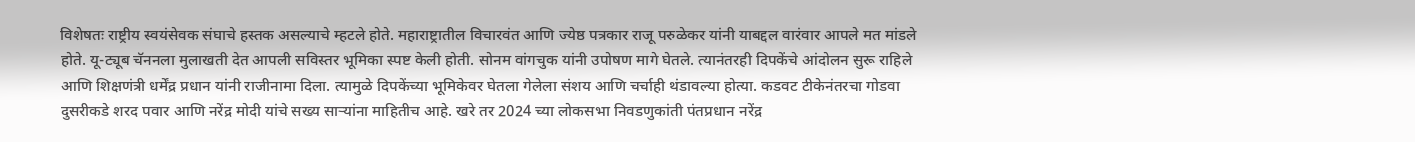विशेषतः राष्ट्रीय स्वयंसेवक संघाचे हस्तक असल्याचे म्हटले होते. महाराष्ट्रातील विचारवंत आणि ज्येष्ठ पत्रकार राजू परुळेकर यांनी याबद्दल वारंवार आपले मत मांडले होते. यू-ट्यूब चॅननला मुलाखती देत आपली सविस्तर भूमिका स्पष्ट केली होती. सोनम वांगचुक यांनी उपोषण मागे घेतले. त्यानंतरही दिपकेंचे आंदोलन सुरू राहिले आणि शिक्षणंत्री धर्मेंद्र प्रधान यांनी राजीनामा दिला. त्यामुळे दिपकेंच्या भूमिकेवर घेतला गेलेला संशय आणि चर्चाही थंडावल्या होत्या. कडवट टीकेनंतरचा गोडवा दुसरीकडे शरद पवार आणि नरेंद्र मोदी यांचे सख्य साऱ्यांना माहितीच आहे. खरे तर 2024 च्या लोकसभा निवडणुकांती पंतप्रधान नरेंद्र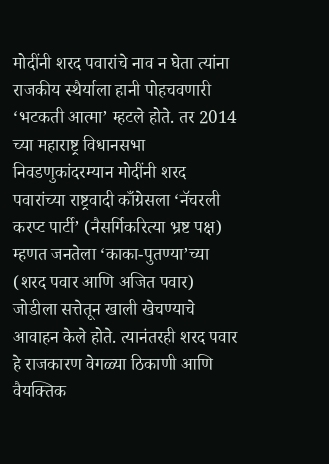मोदींनी शरद पवारांचे नाव न घेता त्यांना राजकीय स्थैर्याला हानी पोहचवणारी ‘भटकती आत्मा’ म्हटले होते. तर 2014 च्या महाराष्ट्र विधानसभा निवडणुकांदरम्यान मोदींनी शरद पवारांच्या राष्ट्रवादी काँग्रेसला ‘नॅचरली करप्ट पार्टी’ (नैसर्गिकरित्या भ्रष्ट पक्ष) म्हणत जनतेला ‘काका-पुतण्या’च्या (शरद पवार आणि अजित पवार) जोडीला सत्तेतून खाली खेचण्याचे आवाहन केले होते. त्यानंतरही शरद पवार हे राजकारण वेगळ्या ठिकाणी आणि वैयक्तिक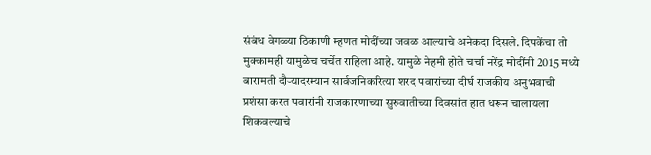संबंध वेगळ्या ठिकाणी म्हणत मोदींच्या जवळ आल्याचे अनेकदा दिसले. दिपकेंचा तो मुक्कामही यामुळेच चर्चेत राहिला आहे. यामुळे नेहमी होते चर्चा नरेंद्र मोदींनी 2015 मध्ये बारामती दौऱ्यादरम्यान सार्वजनिकरित्या शरद पवारांच्या दीर्घ राजकीय अनुभवाची प्रशंसा करत पवारांनी राजकारणाच्या सुरुवातीच्या दिवसांत हात धरून चालायला शिकवल्याचे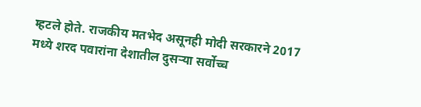म्हटले होते. राजकीय मतभेद असूनही मोदी सरकारने 2017 मध्ये शरद पवारांना देशातील दुसऱ्या सर्वोच्च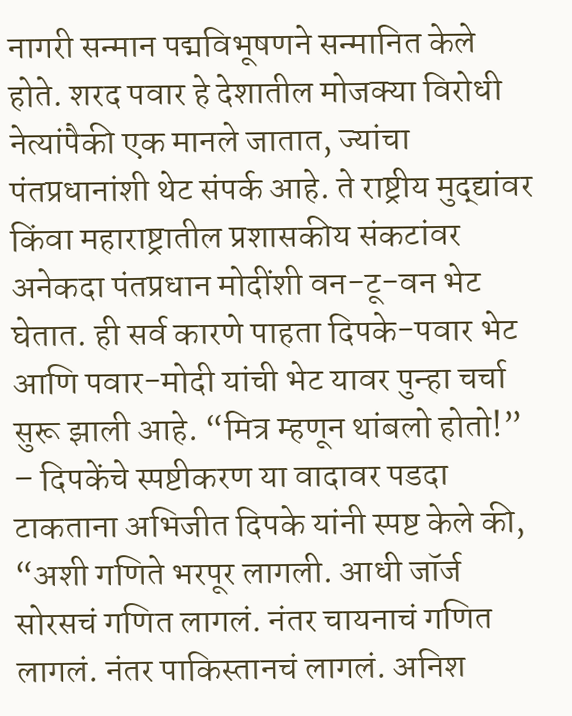नागरी सन्मान पद्मविभूषणने सन्मानित केले होते. शरद पवार हे देशातील मोजक्या विरोधी नेत्यांपैकी एक मानले जातात, ज्यांचा पंतप्रधानांशी थेट संपर्क आहे. ते राष्ट्रीय मुद्द्यांवर किंवा महाराष्ट्रातील प्रशासकीय संकटांवर अनेकदा पंतप्रधान मोदींशी वन-टू-वन भेट घेतात. ही सर्व कारणे पाहता दिपके-पवार भेट आणि पवार-मोदी यांची भेट यावर पुन्हा चर्चा सुरू झाली आहे. “मित्र म्हणून थांबलो होतो!” – दिपकेंचे स्पष्टीकरण या वादावर पडदा टाकताना अभिजीत दिपके यांनी स्पष्ट केले की, “अशी गणिते भरपूर लागली. आधी जॉर्ज सोरसचं गणित लागलं. नंतर चायनाचं गणित लागलं. नंतर पाकिस्तानचं लागलं. अनिश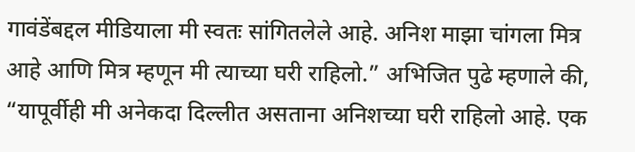गावंडेंबद्दल मीडियाला मी स्वतः सांगितलेले आहे. अनिश माझा चांगला मित्र आहे आणि मित्र म्हणून मी त्याच्या घरी राहिलो.” अभिजित पुढे म्हणाले की, “यापूर्वीही मी अनेकदा दिल्लीत असताना अनिशच्या घरी राहिलो आहे. एक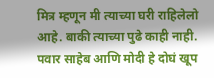मित्र म्हणून मी त्याच्या घरी राहिलेलो आहे. बाकी त्याच्या पुढे काही नाही. पवार साहेब आणि मोदी हे दोघं खूप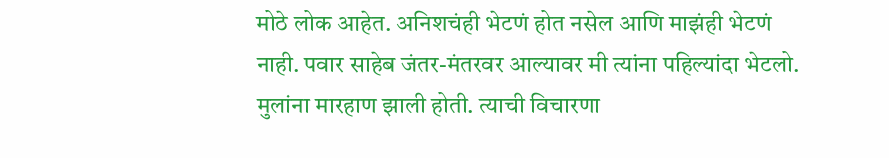मोठे लोक आहेत. अनिशचंही भेटणं होत नसेल आणि माझंही भेटणं नाही. पवार साहेब जंतर-मंतरवर आल्यावर मी त्यांना पहिल्यांदा भेटलो. मुलांना मारहाण झाली होती. त्याची विचारणा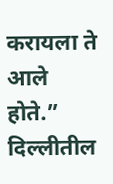करायला ते आले होते.”
दिल्लीतील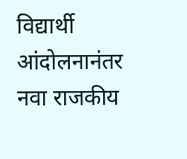विद्यार्थी आंदोलनानंतर नवा राजकीय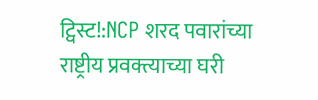ट्विस्ट!:NCP शरद पवारांच्या राष्ट्रीय प्रवक्त्याच्या घरी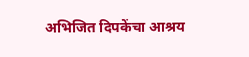अभिजित दिपकेंचा आश्रय